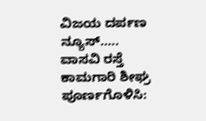ವಿಜಯ ದರ್ಪಣ ನ್ಯೂಸ್…..
ವಾಸವಿ ರಸ್ತೆ ಕಾಮಗಾರಿ ಶೀಘ್ರ ಪೂರ್ಣಗೊಳಿಸಿ: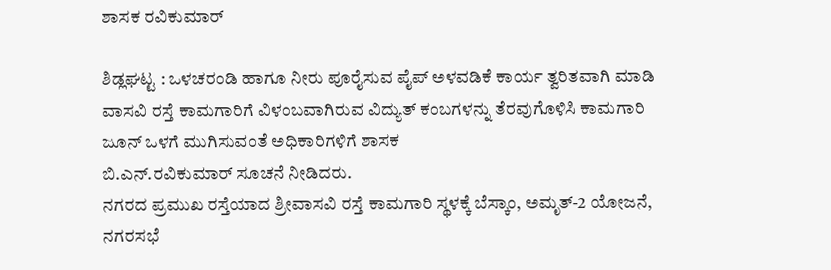ಶಾಸಕ ರವಿಕುಮಾರ್

ಶಿಡ್ಲಘಟ್ಟ : ಒಳಚರಂಡಿ ಹಾಗೂ ನೀರು ಪೂರೈಸುವ ಪೈಪ್ ಅಳವಡಿಕೆ ಕಾರ್ಯ ತ್ವರಿತವಾಗಿ ಮಾಡಿ ವಾಸವಿ ರಸ್ತೆ ಕಾಮಗಾರಿಗೆ ವಿಳಂಬವಾಗಿರುವ ವಿದ್ಯುತ್ ಕಂಬಗಳನ್ನು ತೆರವುಗೊಳಿಸಿ ಕಾಮಗಾರಿ ಜೂನ್ ಒಳಗೆ ಮುಗಿಸುವಂತೆ ಅಧಿಕಾರಿಗಳಿಗೆ ಶಾಸಕ
ಬಿ.ಎನ್.ರವಿಕುಮಾರ್ ಸೂಚನೆ ನೀಡಿದರು.
ನಗರದ ಪ್ರಮುಖ ರಸ್ತೆಯಾದ ಶ್ರೀವಾಸವಿ ರಸ್ತೆ ಕಾಮಗಾರಿ ಸ್ಥಳಕ್ಕೆ ಬೆಸ್ಕಾಂ, ಅಮೃತ್-2 ಯೋಜನೆ, ನಗರಸಭೆ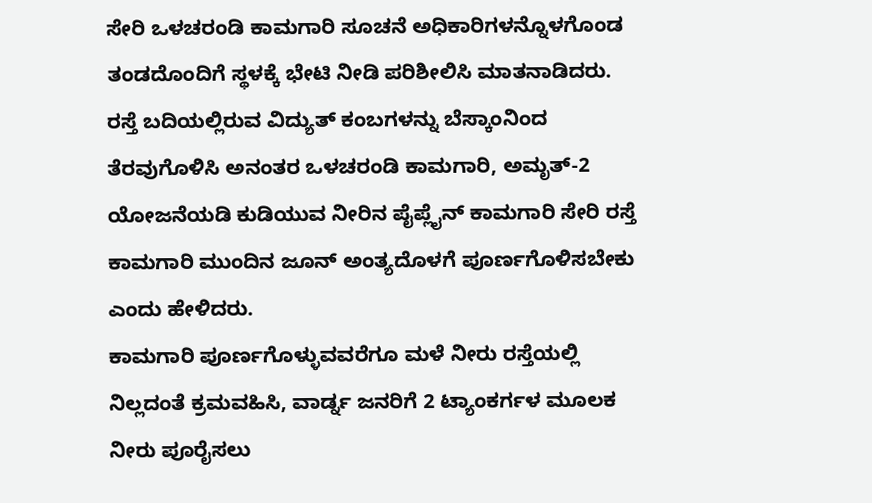ಸೇರಿ ಒಳಚರಂಡಿ ಕಾಮಗಾರಿ ಸೂಚನೆ ಅಧಿಕಾರಿಗಳನ್ನೊಳಗೊಂಡ ತಂಡದೊಂದಿಗೆ ಸ್ಥಳಕ್ಕೆ ಭೇಟಿ ನೀಡಿ ಪರಿಶೀಲಿಸಿ ಮಾತನಾಡಿದರು.
ರಸ್ತೆ ಬದಿಯಲ್ಲಿರುವ ವಿದ್ಯುತ್ ಕಂಬಗಳನ್ನು ಬೆಸ್ಕಾಂನಿಂದ ತೆರವುಗೊಳಿಸಿ ಅನಂತರ ಒಳಚರಂಡಿ ಕಾಮಗಾರಿ, ಅಮೃತ್-2 ಯೋಜನೆಯಡಿ ಕುಡಿಯುವ ನೀರಿನ ಪೈಪ್ಲೈನ್ ಕಾಮಗಾರಿ ಸೇರಿ ರಸ್ತೆ ಕಾಮಗಾರಿ ಮುಂದಿನ ಜೂನ್ ಅಂತ್ಯದೊಳಗೆ ಪೂರ್ಣಗೊಳಿಸಬೇಕು
ಎಂದು ಹೇಳಿದರು.
ಕಾಮಗಾರಿ ಪೂರ್ಣಗೊಳ್ಳುವವರೆಗೂ ಮಳೆ ನೀರು ರಸ್ತೆಯಲ್ಲಿ ನಿಲ್ಲದಂತೆ ಕ್ರಮವಹಿಸಿ, ವಾರ್ಡ್ನ ಜನರಿಗೆ 2 ಟ್ಯಾಂಕರ್ಗಳ ಮೂಲಕ ನೀರು ಪೂರೈಸಲು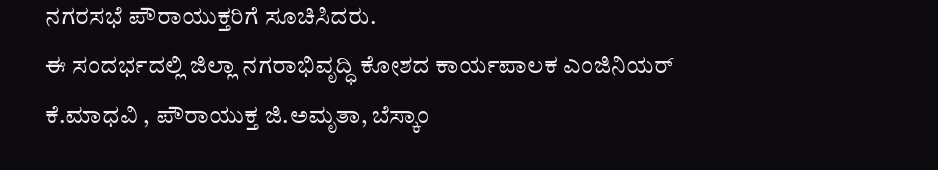ನಗರಸಭೆ ಪೌರಾಯುಕ್ತರಿಗೆ ಸೂಚಿಸಿದರು.
ಈ ಸಂದರ್ಭದಲ್ಲಿ ಜಿಲ್ಲಾ ನಗರಾಭಿವೃದ್ಧಿ ಕೋಶದ ಕಾರ್ಯಪಾಲಕ ಎಂಜಿನಿಯರ್ ಕೆ.ಮಾಧವಿ , ಪೌರಾಯುಕ್ತ ಜಿ.ಅಮೃತಾ, ಬೆಸ್ಕಾಂ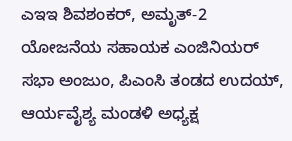ಎಇಇ ಶಿವಶಂಕರ್, ಅಮೃತ್-2 ಯೋಜನೆಯ ಸಹಾಯಕ ಎಂಜಿನಿಯರ್ ಸಭಾ ಅಂಜುಂ, ಪಿಎಂಸಿ ತಂಡದ ಉದಯ್, ಆರ್ಯವೈಶ್ಯ ಮಂಡಳಿ ಅಧ್ಯಕ್ಷ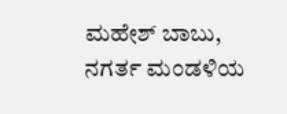ಮಹೇಶ್ ಬಾಬು, ನಗರ್ತ ಮಂಡಳಿಯ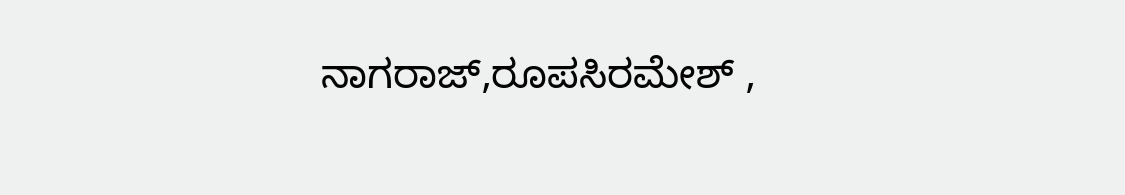ನಾಗರಾಜ್,ರೂಪಸಿರಮೇಶ್ ,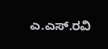ಎ.ಎಸ್.ರವಿ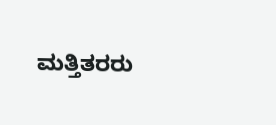ಮತ್ತಿತರರು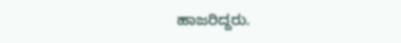ಹಾಜರಿದ್ದರು.